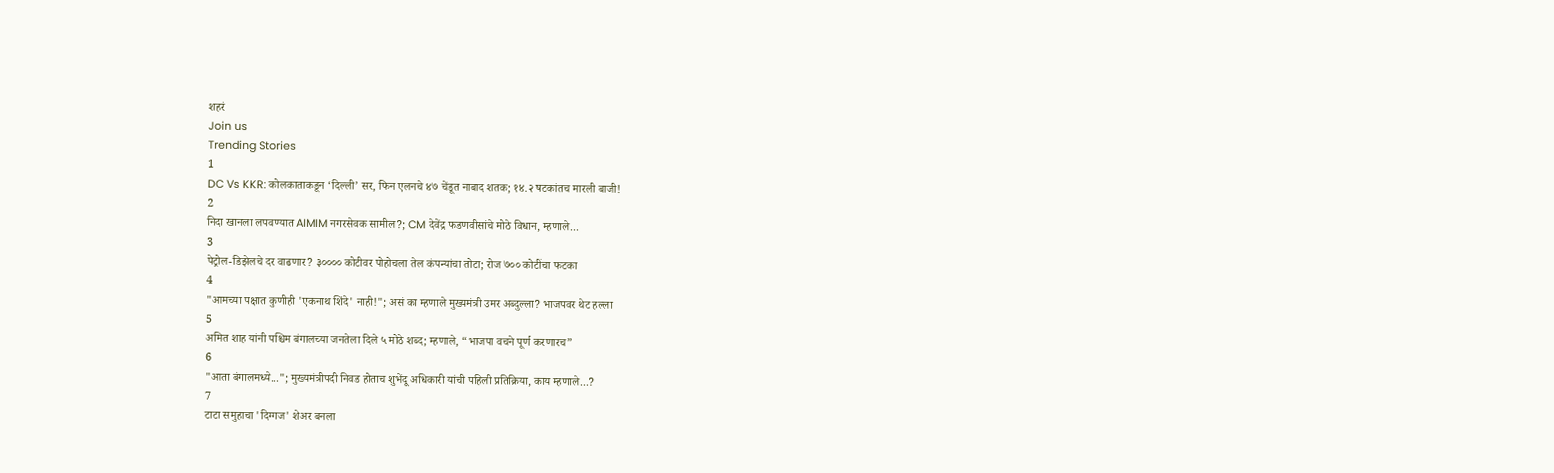शहरं
Join us
Trending Stories
1
DC Vs KKR: कोलकाताकडून ‘दिल्ली’ सर, फिन एलनचे ४७ चेंडूत नाबाद शतक; १४.२ षटकांतच मारली बाजी!
2
निदा खानला लपवण्यात AIMIM नगरसेवक सामील?; CM देवेंद्र फडणवीसांचे मोठे विधान, म्हणाले...
3
पेट्रोल-डिझेलचे दर वाढणार? ३०००० कोटीवर पोहोचला तेल कंपन्यांचा तोटा; रोज ७०० कोटींचा फटका
4
"आमच्या पक्षात कुणीही 'एकनाथ शिंदे' नाही!"; असं का म्हणाले मुख्यमंत्री उमर अब्दुल्ला? भाजपवर थेट हल्ला
5
अमित शाह यांनी पश्चिम बंगालच्या जनतेला दिले ५ मोठे शब्द; म्हणाले, “भाजपा वचने पूर्ण करणारच”
6
"आता बंगालमध्ये..."; मुख्यमंत्रीपदी निवड होताच शुभेंदू अधिकारी यांची पहिली प्रतिक्रिया, काय म्हणाले...?
7
टाटा समुहाचा 'दिग्गज' शेअर बनला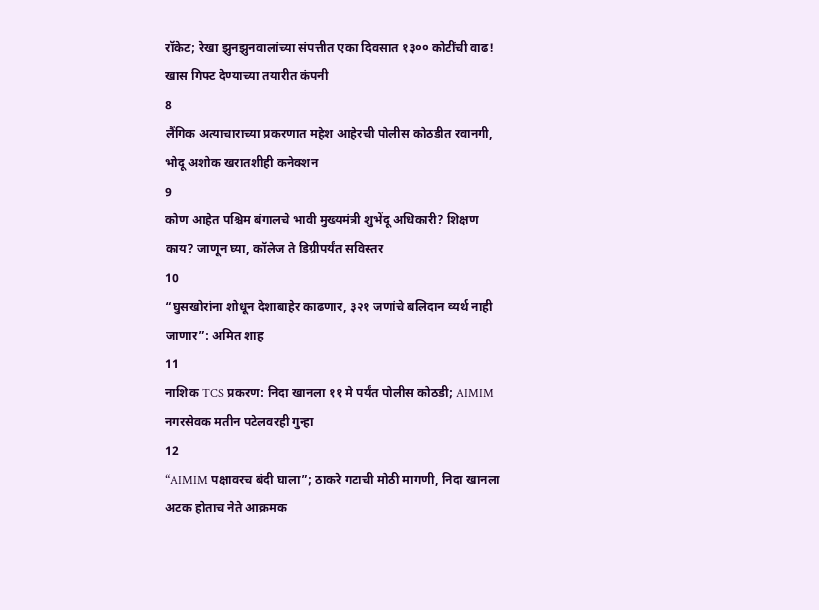रॉकेट; रेखा झुनझुनवालांच्या संपत्तीत एका दिवसात १३०० कोटींची वाढ! खास गिफ्ट देण्याच्या तयारीत कंपनी
8
लैंगिक अत्याचाराच्या प्रकरणात महेश आहेरची पोलीस कोठडीत रवानगी, भोदू अशोक खरातशीही कनेक्शन
9
कोण आहेत पश्चिम बंगालचे भावी मुख्यमंत्री शुभेंदू अधिकारी? शिक्षण काय? जाणून घ्या, कॉलेज ते डिग्रीपर्यंत सविस्तर
10
“घुसखोरांना शोधून देशाबाहेर काढणार, ३२१ जणांचे बलिदान व्यर्थ नाही जाणार”: अमित शाह
11
नाशिक TCS प्रकरण: निदा खानला ११ मे पर्यंत पोलीस कोठडी; AIMIM नगरसेवक मतीन पटेलवरही गुन्हा
12
“AIMIM पक्षावरच बंदी घाला”; ठाकरे गटाची मोठी मागणी, निदा खानला अटक होताच नेते आक्रमक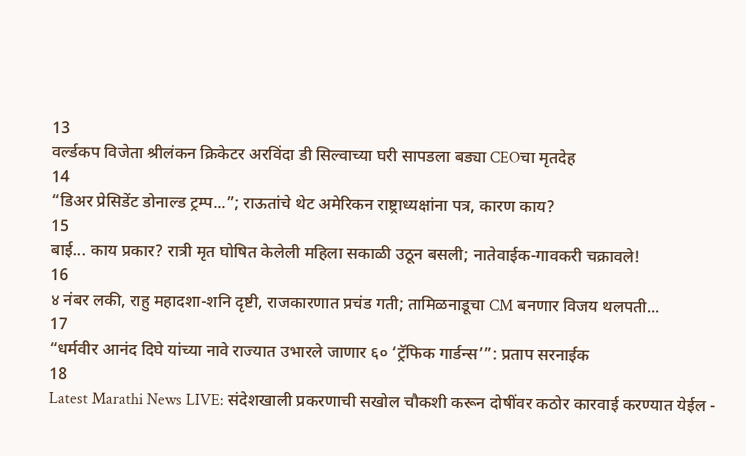13
वर्ल्डकप विजेता श्रीलंकन क्रिकेटर अरविंदा डी सिल्वाच्या घरी सापडला बड्या CEOचा मृतदेह
14
“डिअर प्रेसिडेंट डोनाल्ड ट्रम्प...”; राऊतांचे थेट अमेरिकन राष्ट्राध्यक्षांना पत्र, कारण काय?
15
बाई... काय प्रकार? रात्री मृत घोषित केलेली महिला सकाळी उठून बसली; नातेवाईक-गावकरी चक्रावले!
16
४ नंबर लकी, राहु महादशा-शनि दृष्टी, राजकारणात प्रचंड गती; तामिळनाडूचा CM बनणार विजय थलपती...
17
“धर्मवीर आनंद दिघे यांच्या नावे राज्यात उभारले जाणार ६० ‘ट्रॅफिक गार्डन्स’”: प्रताप सरनाईक
18
Latest Marathi News LIVE: संदेशखाली प्रकरणाची सखोल चौकशी करून दोषींवर कठोर कारवाई करण्यात येईल -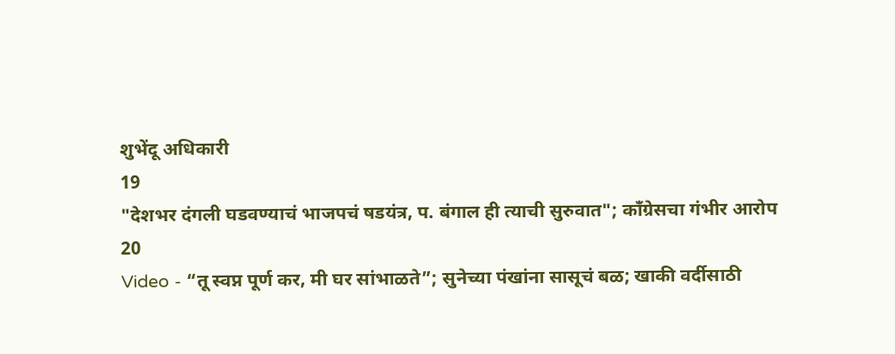शुभेंदू अधिकारी
19
"देशभर दंगली घडवण्याचं भाजपचं षडयंत्र, प. बंगाल ही त्याची सुरुवात"; काँग्रेसचा गंभीर आरोप
20
Video - “तू स्वप्न पूर्ण कर, मी घर सांभाळते”; सुनेच्या पंखांना सासूचं बळ; खाकी वर्दीसाठी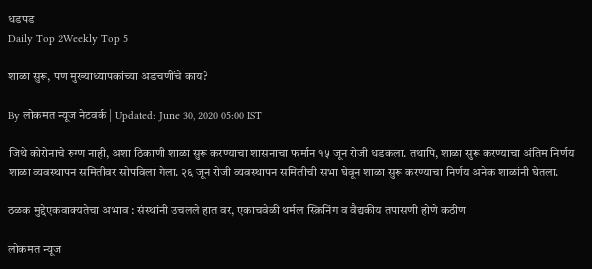धडपड
Daily Top 2Weekly Top 5

शाळा सुरू, पण मुख्याध्यापकांच्या अडचणींचे काय?

By लोकमत न्यूज नेटवर्क | Updated: June 30, 2020 05:00 IST

जिथे कोरोनाचे रुग्ण नाही, अशा ठिकाणी शाळा सुरू करण्याचा शासनाचा फर्मान १५ जून रोजी धडकला. तथापि, शाळा सुरू करण्याचा अंतिम निर्णय शाळा व्यवस्थापन समितीवर सोपविला गेला. २६ जून रोजी व्यवस्थापन समितीची सभा घेवून शाळा सुरू करण्याचा निर्णय अनेक शाळांनी घेतला.

ठळक मुद्देएकवाक्यतेचा अभाव : संस्थांनी उचलले हात वर, एकाचवेळी थर्मल स्क्रिनिंग व वैद्यकीय तपासणी होणे कठीण

लोकमत न्यूज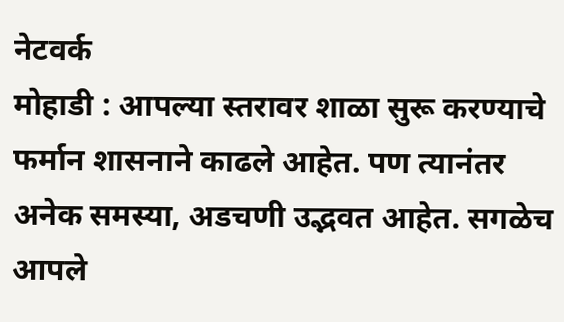नेटवर्क
मोहाडी : आपल्या स्तरावर शाळा सुरू करण्याचे फर्मान शासनाने काढले आहेत. पण त्यानंतर अनेक समस्या, अडचणी उद्भवत आहेत. सगळेच आपले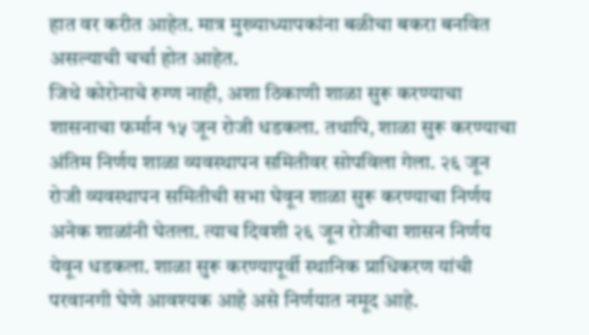हात वर करीत आहेत. मात्र मुख्याध्यापकांना बळीचा बकरा बनवित असल्याची चर्चा होत आहेत.
जिथे कोरोनाचे रुग्ण नाही, अशा ठिकाणी शाळा सुरू करण्याचा शासनाचा फर्मान १५ जून रोजी धडकला. तथापि, शाळा सुरू करण्याचा अंतिम निर्णय शाळा व्यवस्थापन समितीवर सोपविला गेला. २६ जून रोजी व्यवस्थापन समितीची सभा घेवून शाळा सुरू करण्याचा निर्णय अनेक शाळांनी घेतला. त्याच दिवशी २६ जून रोजीचा शासन निर्णय येवून धडकला. शाळा सुरू करण्यापूर्वी स्थानिक प्राधिकरण यांची परवानगी घेणे आवश्यक आहे असे निर्णयात नमूद आहे.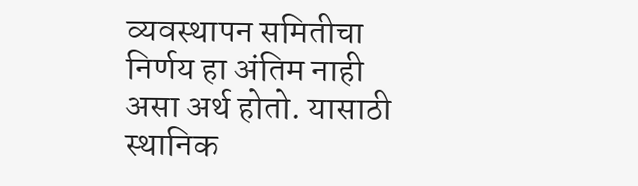व्यवस्थापन समितीचा निर्णय हा अंतिम नाही असा अर्थ होतो. यासाठी स्थानिक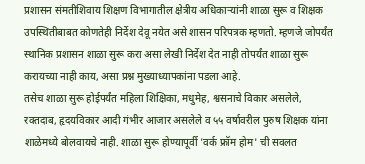प्रशासन संमतीशिवाय शिक्षण विभागातील क्षेत्रीय अधिकाऱ्यांनी शाळा सुरू व शिक्षक उपस्थितीबाबत कोणतेही निर्देश देवू नयेत असे शासन परिपत्रक म्हणतो. म्हणजे जोपर्यंत स्थानिक प्रशासन शाळा सुरू करा असा लेखी निर्देश देत नाही तोपर्यंत शाळा सुरू करायच्या नाही काय, असा प्रश्न मुख्याध्यापकांना पडला आहे.
तसेच शाळा सुरू होईपर्यंत महिला शिक्षिका, मधुमेह, श्वसनाचे विकार असलेले, रक्तदाब, हृदयविकार आदी गंभीर आजार असलेले व ५५ वर्षावरील पुरुष शिक्षक यांना शाळेमध्ये बोलवायचे नाही. शाळा सुरू होण्यापूर्वी 'वर्क फ्रॉम होम' ची सवलत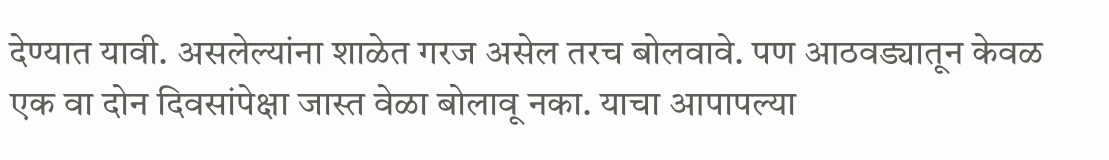देण्यात यावी. असलेल्यांना शाळेत गरज असेल तरच बोलवावे. पण आठवड्यातून केवळ एक वा दोन दिवसांपेक्षा जास्त वेळा बोलावू नका. याचा आपापल्या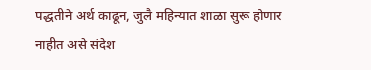पद्धतीने अर्थ काढून, जुलै महिन्यात शाळा सुरू होणार नाहीत असे संदेश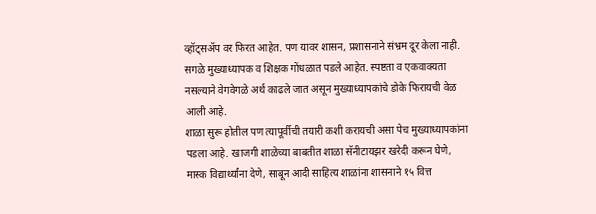व्हॉट्सअ‍ॅप वर फिरत आहेत. पण यावर शासन, प्रशासनाने संभ्रम दूर केला नाही. सगळे मुख्याध्यापक व शिक्षक गोंधळात पडले आहेत. स्पष्टता व एकवाक्यता नसल्याने वेगवेगळे अर्थ काढले जात असून मुख्याध्यापकांचे डोके फिरायची वेळ आली आहे.
शाळा सुरू होतील पण त्यापूर्वीची तयारी कशी करायची असा पेच मुख्याध्यापकांना पडला आहे. खाजगी शाळेच्या बाबतीत शाळा सॅनीटायझर खरेदी करून घेणे, मास्क विद्यार्थ्यांना देणे, साबून आदी साहित्य शाळांना शासनाने १५ वित्त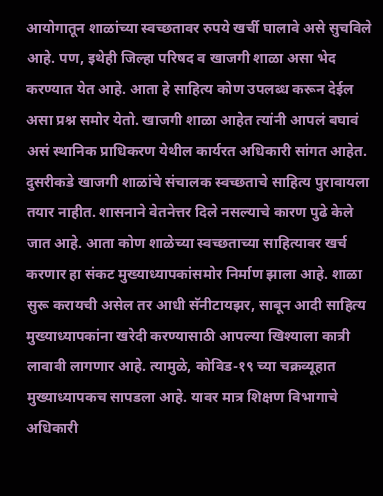आयोगातून शाळांच्या स्वच्छतावर रुपये खर्ची घालावे असे सुचविले आहे. पण, इथेही जिल्हा परिषद व खाजगी शाळा असा भेद करण्यात येत आहे. आता हे साहित्य कोण उपलब्ध करून देईल असा प्रश्न समोर येतो. खाजगी शाळा आहेत त्यांनी आपलं बघावं असं स्थानिक प्राधिकरण येथील कार्यरत अधिकारी सांगत आहेत. दुसरीकडे खाजगी शाळांचे संचालक स्वच्छताचे साहित्य पुरावायला तयार नाहीत. शासनाने वेतनेत्तर दिले नसल्याचे कारण पुढे केले जात आहे. आता कोण शाळेच्या स्वच्छताच्या साहित्यावर खर्च करणार हा संकट मुख्याध्यापकांसमोर निर्माण झाला आहे. शाळा सुरू करायची असेल तर आधी सॅनीटायझर, साबून आदी साहित्य मुख्याध्यापकांना खरेदी करण्यासाठी आपल्या खिश्याला कात्री लावावी लागणार आहे. त्यामुळे, कोविड-१९ च्या चक्रव्यूहात मुख्याध्यापकच सापडला आहे. यावर मात्र शिक्षण विभागाचे अधिकारी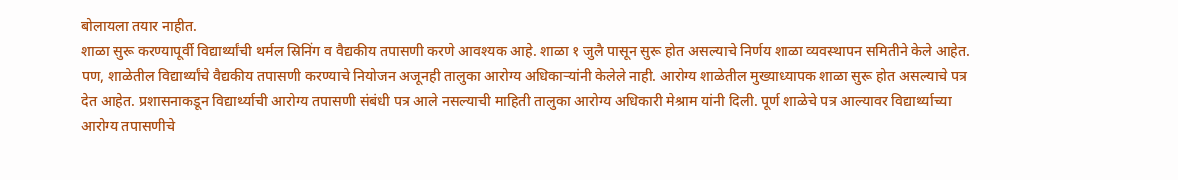बोलायला तयार नाहीत.
शाळा सुरू करण्यापूर्वी विद्यार्थ्यांची थर्मल स्रिनिंग व वैद्यकीय तपासणी करणे आवश्यक आहे. शाळा १ जुलै पासून सुरू होत असल्याचे निर्णय शाळा व्यवस्थापन समितीने केले आहेत. पण, शाळेतील विद्यार्थ्यांचे वैद्यकीय तपासणी करण्याचे नियोजन अजूनही तालुका आरोग्य अधिकाऱ्यांनी केलेले नाही. आरोग्य शाळेतील मुख्याध्यापक शाळा सुरू होत असल्याचे पत्र देत आहेत. प्रशासनाकडून विद्यार्थ्याची आरोग्य तपासणी संबंधी पत्र आले नसल्याची माहिती तालुका आरोग्य अधिकारी मेश्राम यांनी दिली. पूर्ण शाळेचे पत्र आल्यावर विद्यार्थ्याच्या आरोग्य तपासणीचे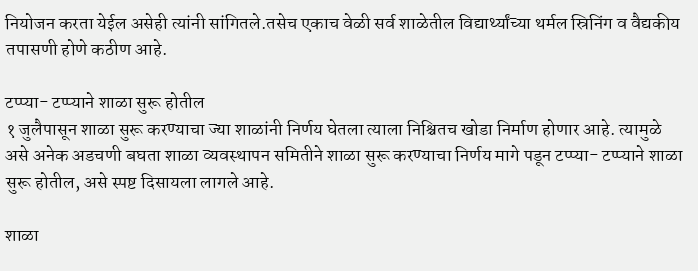नियोजन करता येईल असेही त्यांनी सांगितले.तसेच एकाच वेळी सर्व शाळेतील विद्यार्थ्यांच्या थर्मल स्रिनिंग व वैद्यकीय तपासणी होणे कठीण आहे.

टप्प्या- टप्प्याने शाळा सुरू होतील
१ जुलैपासून शाळा सुरू करण्याचा ज्या शाळांनी निर्णय घेतला त्याला निश्चितच खोडा निर्माण होणार आहे. त्यामुळे असे अनेक अडचणी बघता शाळा व्यवस्थापन समितीने शाळा सुरू करण्याचा निर्णय मागे पडून टप्प्या- टप्प्याने शाळा सुरू होतील, असे स्पष्ट दिसायला लागले आहे.

शाळा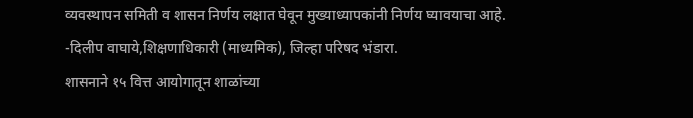व्यवस्थापन समिती व शासन निर्णय लक्षात घेवून मुख्याध्यापकांनी निर्णय घ्यावयाचा आहे.
-दिलीप वाघाये,शिक्षणाधिकारी (माध्यमिक), जिल्हा परिषद भंडारा.
शासनाने १५ वित्त आयोगातून शाळांच्या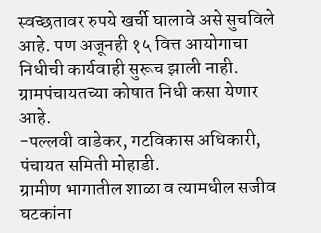स्वच्छतावर रुपये खर्ची घालावे असे सुचविले आहे. पण अजूनही १५ वित्त आयोगाचा निधीची कार्यवाही सुरूच झाली नाही. ग्रामपंचायतच्या कोषात निधी कसा येणार आहे.
-पल्लवी वाडेकर, गटविकास अधिकारी, पंचायत समिती मोहाडी.
ग्रामीण भागातील शाळा व त्यामधील सजीव घटकांना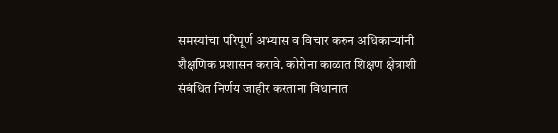समस्यांचा परिपूर्ण अभ्यास व विचार करुन अधिकाऱ्यांनी शैक्षणिक प्रशासन करावे. कोरोना काळात शिक्षण क्षेत्राशी संबंधित निर्णय जाहीर करताना विधानात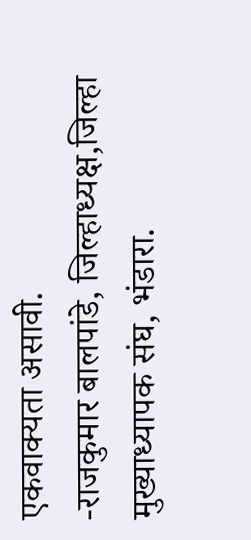एकवाक्यता असावी.
-राजकुमार बालपांडे, जिल्हाध्यक्ष,जिल्हा मुख्याध्यापक संघ, भंडारा.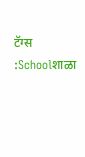टॅग्स :Schoolशाळा